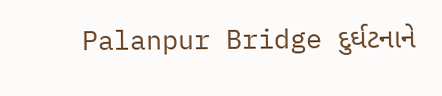Palanpur Bridge દુર્ઘટનાને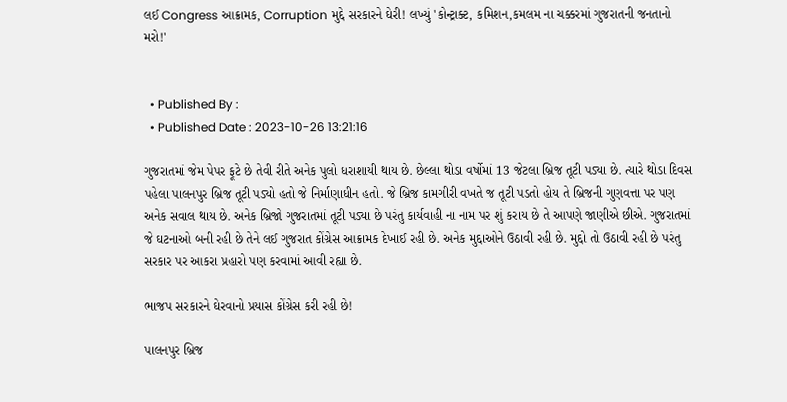લઈ Congress આક્રામક, Corruption મુદ્દે સરકારને ઘેરી! લખ્યું 'કોન્ટ્રાક્ટ, કમિશન,કમલમ ના ચક્કરમાં ગુજરાતની જનતાનો મરો!'


  • Published By :
  • Published Date : 2023-10-26 13:21:16

ગુજરાતમાં જેમ પેપર ફૂટે છે તેવી રીતે અનેક પુલો ધરાશાયી થાય છે. છેલ્લા થોડા વર્ષોમાં 13 જેટલા બ્રિજ તૂટી પડ્યા છે. ત્યારે થોડા દિવસ પહેલા પાલનપુર બ્રિજ તૂટી પડ્યો હતો જે નિર્માણાધીન હતો. જે બ્રિજ કામગીરી વખતે જ તૂટી પડતો હોય તે બ્રિજની ગુણવત્તા પર પણ અનેક સવાલ થાય છે. અનેક બ્રિજો ગુજરાતમાં તૂટી પડ્યા છે પરંતુ કાર્યવાહી ના નામ પર શું કરાય છે તે આપણે જાણીએ છીએ. ગુજરાતમાં જે ઘટનાઓ બની રહી છે તેને લઈ ગુજરાત કોંગ્રેસ આક્રામક દેખાઈ રહી છે. અનેક મુદ્દાઓને ઉઠાવી રહી છે. મુદ્દો તો ઉઠાવી રહી છે પરંતુ સરકાર પર આકરા પ્રહારો પણ કરવામાં આવી રહ્યા છે.

ભાજપ સરકારને ઘેરવાનો પ્રયાસ કોંગ્રેસ કરી રહી છે!

પાલનપુર બ્રિજ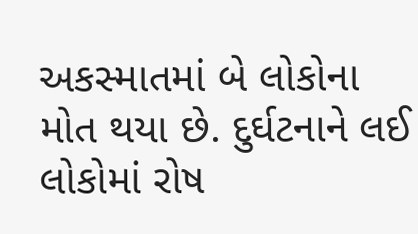અકસ્માતમાં બે લોકોના મોત થયા છે. દુર્ઘટનાને લઈ લોકોમાં રોષ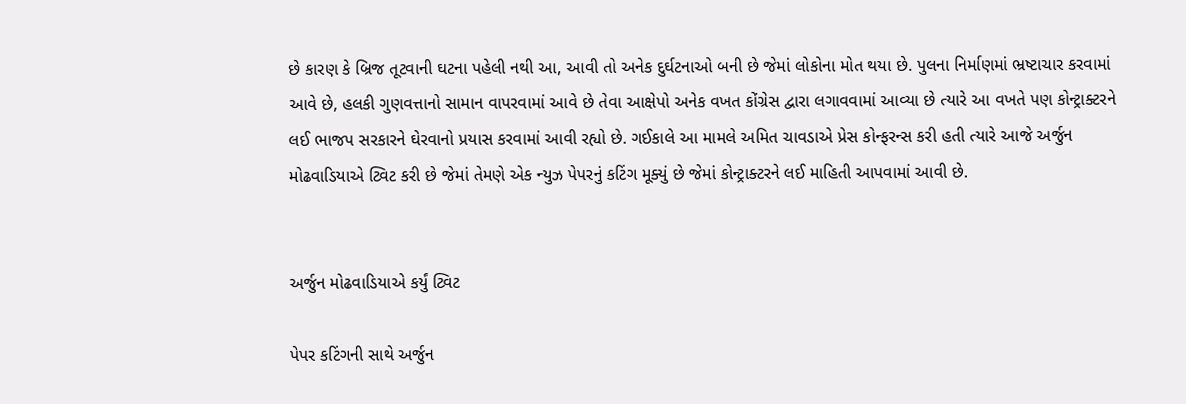છે કારણ કે બ્રિજ તૂટવાની ઘટના પહેલી નથી આ, આવી તો અનેક દુર્ઘટનાઓ બની છે જેમાં લોકોના મોત થયા છે. પુલના નિર્માણમાં ભ્રષ્ટાચાર કરવામાં આવે છે, હલકી ગુણવત્તાનો સામાન વાપરવામાં આવે છે તેવા આક્ષેપો અનેક વખત કોંગ્રેસ દ્વારા લગાવવામાં આવ્યા છે ત્યારે આ વખતે પણ કોન્ટ્રાક્ટરને લઈ ભાજપ સરકારને ઘેરવાનો પ્રયાસ કરવામાં આવી રહ્યો છે. ગઈકાલે આ મામલે અમિત ચાવડાએ પ્રેસ કોન્ફરન્સ કરી હતી ત્યારે આજે અર્જુન મોઢવાડિયાએ ટ્વિટ કરી છે જેમાં તેમણે એક ન્યુઝ પેપરનું કટિંગ મૂક્યું છે જેમાં કોન્ટ્રાક્ટરને લઈ માહિતી આપવામાં આવી છે.


અર્જુન મોઢવાડિયાએ કર્યું ટ્વિટ

પેપર કટિંગની સાથે અર્જુન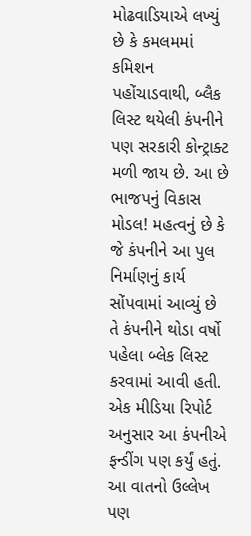મોઢવાડિયાએ લખ્યું છે કે કમલમમાં કમિશન પહોંચાડવાથી, બ્લૈક લિસ્ટ થયેલી કંપનીને પણ સરકારી કોન્ટ્રાક્ટ મળી જાય છે. આ છે ભાજપનું વિકાસ મોડલ! મહત્વનું છે કે જે કંપનીને આ પુલ નિર્માણનું કાર્ય સોંપવામાં આવ્યું છે તે કંપનીને થોડા વર્ષો પહેલા બ્લેક લિસ્ટ કરવામાં આવી હતી. એક મીડિયા રિપોર્ટ અનુસાર આ કંપનીએ ફન્ડીંગ પણ કર્યું હતું. આ વાતનો ઉલ્લેખ પણ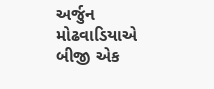અર્જુન મોઢવાડિયાએ બીજી એક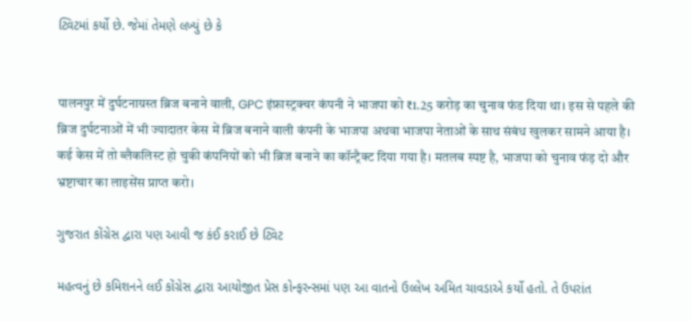ટ્વિટમાં કર્યો છે. જેમાં તેમણે લખ્યું છે કે


पालनपुर में दुर्घटनाग्रस्त ब्रिज बनाने वाली, GPC इंफ्रास्ट्रक्चर कंपनी ने भाजपा को ₹1.25 करोड़ का चुनाव फंड दिया था। इस से पहले की ब्रिज दुर्घटनाओं में भी ज्यादातर केस में ब्रिज बनाने वाली कंपनी के भाजपा अथवा भाजपा नेताओं के साथ संबंध खुलकर सामने आया है। कई केस में तो ब्लैकलिस्ट हो चुकी कंपनियों को भी ब्रिज बनाने का कॉन्ट्रैक्ट दिया गया है। मतलब स्पष्ट है, भाजपा को चुनाव फंड़ दो और भ्रष्टाचार का लाइसेंस प्राप्त करो।

ગુજરાત કોંગ્રેસ દ્વારા પણ આવી જ કંઈ કરાઈ છે ટ્વિટ

મહત્વનું છે કમિશનને લઈ કોંગ્રેસ દ્વારા આયોજીત પ્રેસ કોન્ફરન્સમાં પણ આ વાતનો ઉલ્લેખ અમિત ચાવડાએ કર્યો હતો. તે ઉપરાંત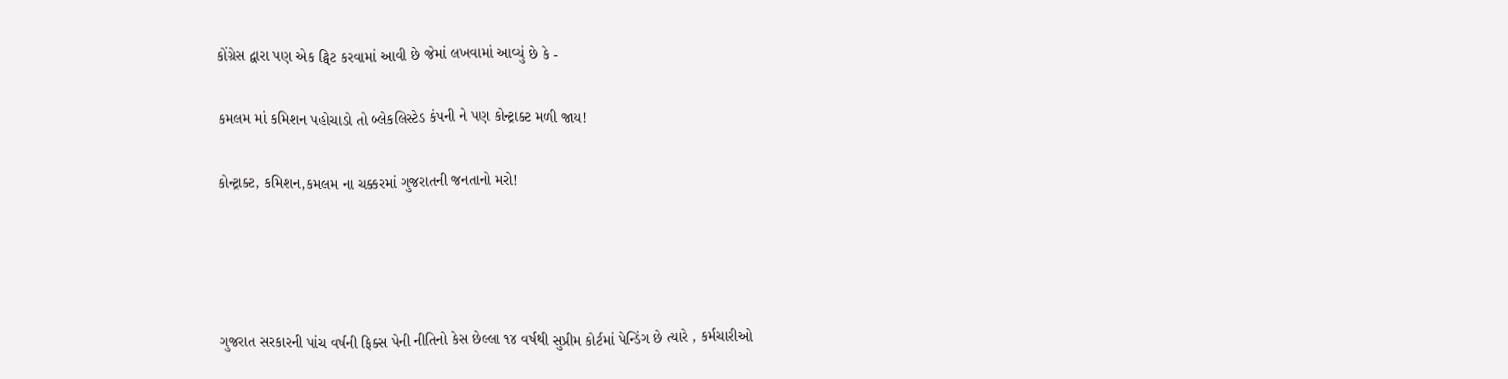કોંગ્રેસ દ્વારા પણ એક ટ્વિટ કરવામાં આવી છે જેમાં લખવામાં આવ્યું છે કે -

કમલમ માં કમિશન પહોચાડો તો બ્લેકલિસ્ટેડ કંપની ને પણ કોન્ટ્રાક્ટ મળી જાય!

કોન્ટ્રાક્ટ, કમિશન,કમલમ ના ચક્કરમાં ગુજરાતની જનતાનો મરો!




ગુજરાત સરકારની પાંચ વર્ષની ફિક્સ પેની નીતિનો કેસ છેલ્લા ૧૪ વર્ષથી સુપ્રીમ કોર્ટમાં પેન્ડિંગ છે ત્યારે , કર્મચારીઓ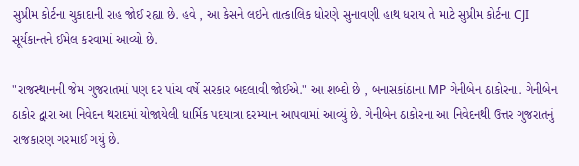સુપ્રીમ કોર્ટના ચુકાદાની રાહ જોઈ રહ્યા છે. હવે , આ કેસને લઇને તાત્કાલિક ધોરણે સુનાવણી હાથ ધરાય તે માટે સુપ્રીમ કોર્ટના CJI સૂર્યકાન્તને ઈમેલ કરવામાં આવ્યો છે.

"રાજસ્થાનની જેમ ગુજરાતમાં પણ દર પાંચ વર્ષે સરકાર બદલાવી જોઈએ." આ શબ્દો છે , બનાસકાંઠાના MP ગેનીબેન ઠાકોરના. ગેનીબેન ઠાકોર દ્વારા આ નિવેદન થરાદમાં યોજાયેલી ધાર્મિક પદયાત્રા દરમ્યાન આપવામાં આવ્યું છે. ગેનીબેન ઠાકોરના આ નિવેદનથી ઉત્તર ગુજરાતનું રાજકારણ ગરમાઈ ગયું છે.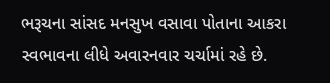ભરૂચના સાંસદ મનસુખ વસાવા પોતાના આકરા સ્વભાવના લીધે અવારનવાર ચર્ચામાં રહે છે.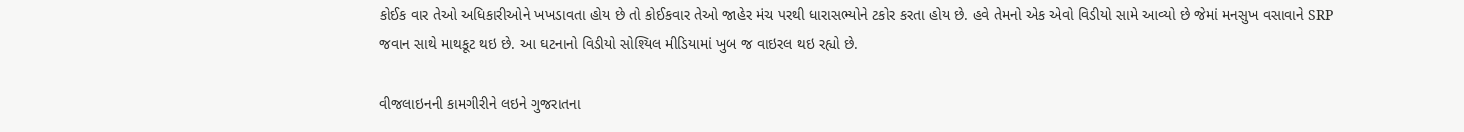કોઈક વાર તેઓ અધિકારીઓને ખખડાવતા હોય છે તો કોઈકવાર તેઓ જાહેર મંચ પરથી ધારાસભ્યોને ટકોર કરતા હોય છે. હવે તેમનો એક એવો વિડીયો સામે આવ્યો છે જેમાં મનસુખ વસાવાને SRP જવાન સાથે માથકૂટ થઇ છે. આ ઘટનાનો વિડીયો સોશ્યિલ મીડિયામાં ખુબ જ વાઇરલ થઇ રહ્યો છે.

વીજલાઇનની કામગીરીને લઇને ગુજરાતના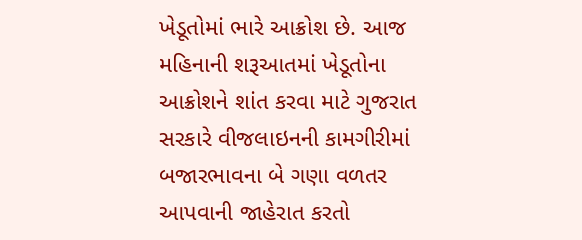ખેડૂતોમાં ભારે આક્રોશ છે. આજ મહિનાની શરૂઆતમાં ખેડૂતોના આક્રોશને શાંત કરવા માટે ગુજરાત સરકારે વીજલાઇનની કામગીરીમાં બજારભાવના બે ગણા વળતર આપવાની જાહેરાત કરતો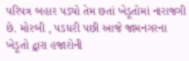પરિપત્ર બહાર પડ્યો તેમ છતાં ખેડૂતોમાં નારાજગી છે. મોરબી , પડધરી પછી આજે જામનગરના ખેડૂતો દ્વારા હજારોની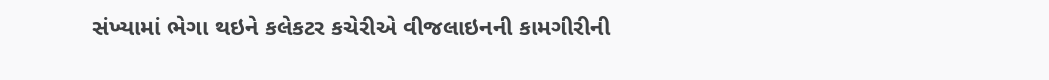સંખ્યામાં ભેગા થઇને કલેકટર કચેરીએ વીજલાઇનની કામગીરીની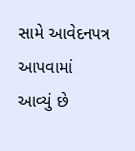સામે આવેદનપત્ર આપવામાં આવ્યું છે